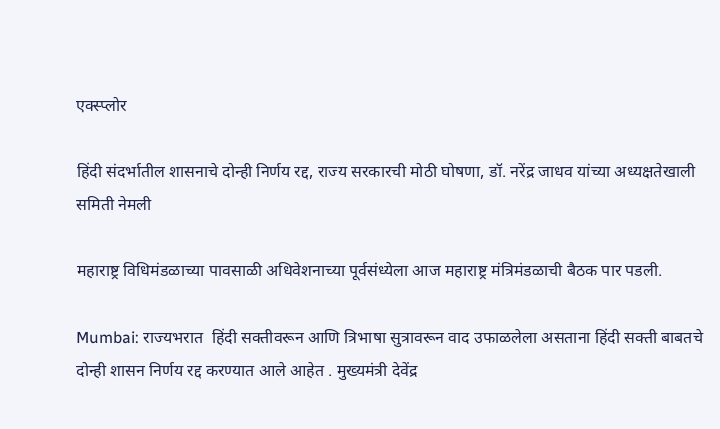एक्स्प्लोर

हिंदी संदर्भातील शासनाचे दोन्ही निर्णय रद्द, राज्य सरकारची मोठी घोषणा, डॉ. नरेंद्र जाधव यांच्या अध्यक्षतेखाली समिती नेमली

महाराष्ट्र विधिमंडळाच्या पावसाळी अधिवेशनाच्या पूर्वसंध्येला आज महाराष्ट्र मंत्रिमंडळाची बैठक पार पडली.

Mumbai: राज्यभरात  हिंदी सक्तीवरून आणि त्रिभाषा सुत्रावरून वाद उफाळलेला असताना हिंदी सक्ती बाबतचे दोन्ही शासन निर्णय रद्द करण्यात आले आहेत . मुख्यमंत्री देवेंद्र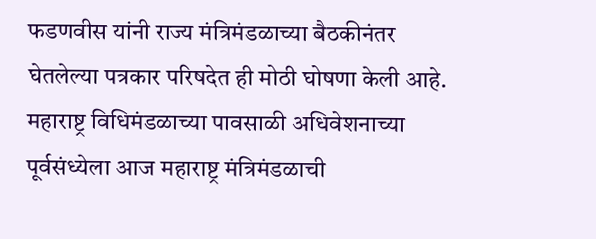फडणवीस यांनी राज्य मंत्रिमंडळाच्या बैठकीनंतर घेतलेल्या पत्रकार परिषदेत ही मोठी घोषणा केली आहे. महाराष्ट्र विधिमंडळाच्या पावसाळी अधिवेशनाच्या पूर्वसंध्येला आज महाराष्ट्र मंत्रिमंडळाची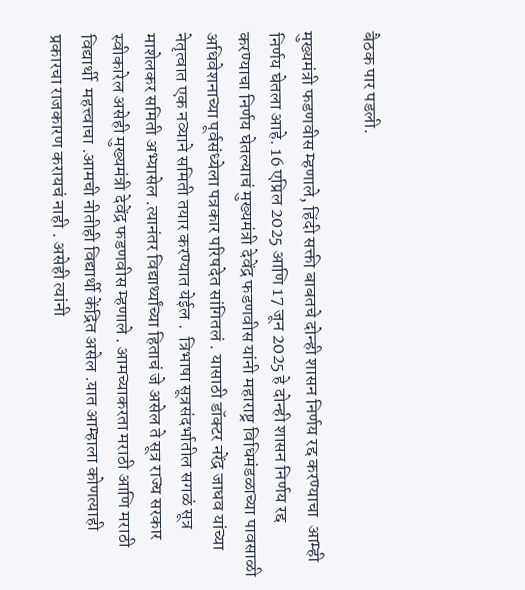बैठक पार पडली.

मुख्यमंत्री फडणवीस म्हणाले, हिंदी सक्ती बाबतचे दोन्ही शासन निर्णय रद्द करण्याचा  आम्ही निर्णय घेतला आहे. 16 एप्रिल 2025 आणि 17 जून 2025 हे दोन्ही शासन निर्णय रद्द करण्याचा निर्णय घेतल्याचं मुख्यमंत्री देवेंद्र फडणवीस यांनी महाराष्ट्र विधिमंडळाच्या पावसाळी अधिवेशनाच्या पूर्वसंध्येला पत्रकार परिषदेत सांगितलं . यासाठी डॉक्टर नरेंद्र जाधव यांच्या नेतृत्वात एक नव्याने समिती तयार करण्यात येईल .  त्रिभाषा सूत्रसंदर्भातील सगळं सूत्र माशेलकर समिती अभ्यासेल .त्यानंतर विद्यार्थ्यांच्या हिताचं जे असेल ते सूत्र राज्य सरकार स्वीकारेल असेही मुख्यमंत्री देवेंद्र फडणवीस म्हणाले . आमच्याकरता मराठी आणि मराठी विद्यार्थी  महत्त्वाचा .आमची नीतीही विद्यार्थी केंद्रित असेल .यात आम्हाला कोणत्याही प्रकारचा राजकारण करायचं नाही . असेही त्यांनी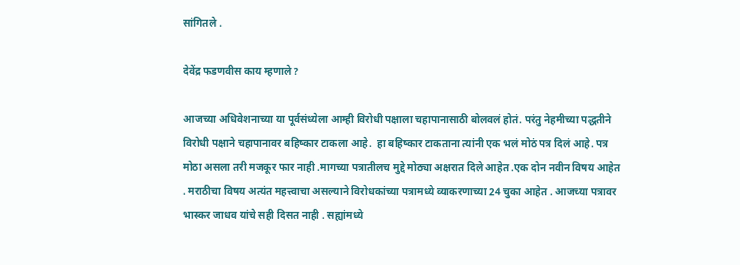सांगितले .

देवेंद्र फडणवीस काय म्हणाले?

आजच्या अधिवेशनाच्या या पूर्वसंध्येला आम्ही विरोधी पक्षाला चहापानासाठी बोलवलं होतं. परंतु नेहमीच्या पद्धतीने विरोधी पक्षाने चहापानावर बहिष्कार टाकला आहे.  हा बहिष्कार टाकताना त्यांनी एक भलं मोठं पत्र दिलं आहे. पत्र मोठा असला तरी मजकूर फार नाही .मागच्या पत्रातीलच मुद्दे मोठ्या अक्षरात दिले आहेत .एक दोन नवीन विषय आहेत . मराठीचा विषय अत्यंत महत्त्वाचा असल्याने विरोधकांच्या पत्रामध्ये व्याकरणाच्या 24 चुका आहेत . आजच्या पत्रावर भास्कर जाधव यांचे सही दिसत नाही . सह्यांमध्ये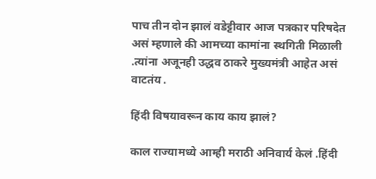पाच तीन दोन झालं वडेट्टीवार आज पत्रकार परिषदेत असं म्हणाले की आमच्या कामांना स्थगिती मिळाली .त्यांना अजूनही उद्धव ठाकरे मुख्यमंत्री आहेत असं वाटतंय .

हिंदी विषयावरून काय काय झालं?

काल राज्यामध्ये आम्ही मराठी अनिवार्य केलं .हिंदी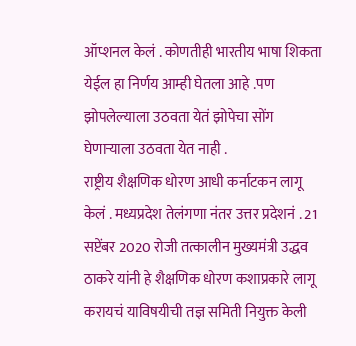ऑप्शनल केलं . कोणतीही भारतीय भाषा शिकता येईल हा निर्णय आम्ही घेतला आहे .पण झोपलेल्याला उठवता येतं झोपेचा सोंग घेणाऱ्याला उठवता येत नाही .
राष्ट्रीय शैक्षणिक धोरण आधी कर्नाटकन लागू केलं . मध्यप्रदेश तेलंगणा नंतर उत्तर प्रदेशनं . 21 सप्टेंबर 2020 रोजी तत्कालीन मुख्यमंत्री उद्धव ठाकरे यांनी हे शैक्षणिक धोरण कशाप्रकारे लागू करायचं याविषयीची तज्ञ समिती नियुक्त केली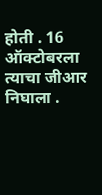होती . 16 ऑक्टोबरला त्याचा जीआर  निघाला .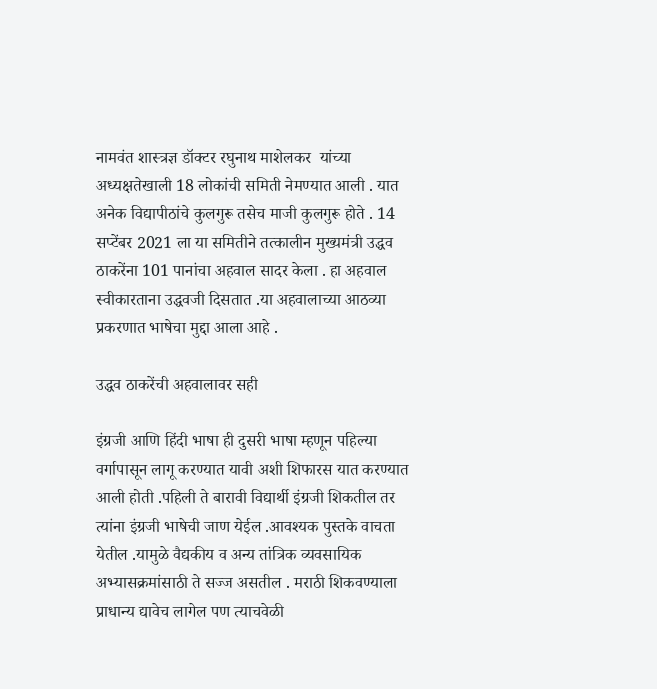नामवंत शास्त्रज्ञ डॉक्टर रघुनाथ माशेलकर  यांच्या अध्यक्षतेखाली 18 लोकांची समिती नेमण्यात आली . यात अनेक विद्यापीठांचे कुलगुरू तसेच माजी कुलगुरू होते . 14 सप्टेंबर 2021 ला या समितीने तत्कालीन मुख्यमंत्री उद्धव ठाकरेंना 101 पानांचा अहवाल सादर केला . हा अहवाल स्वीकारताना उद्धवजी दिसतात .या अहवालाच्या आठव्या प्रकरणात भाषेचा मुद्दा आला आहे .

उद्धव ठाकरेंची अहवालावर सही

इंग्रजी आणि हिंदी भाषा ही दुसरी भाषा म्हणून पहिल्या वर्गापासून लागू करण्यात यावी अशी शिफारस यात करण्यात आली होती .पहिली ते बारावी विद्यार्थी इंग्रजी शिकतील तर त्यांना इंग्रजी भाषेची जाण येईल .आवश्यक पुस्तके वाचता येतील .यामुळे वैद्यकीय व अन्य तांत्रिक व्यवसायिक अभ्यासक्रमांसाठी ते सज्ज असतील . मराठी शिकवण्याला प्राधान्य द्यावेच लागेल पण त्याचवेळी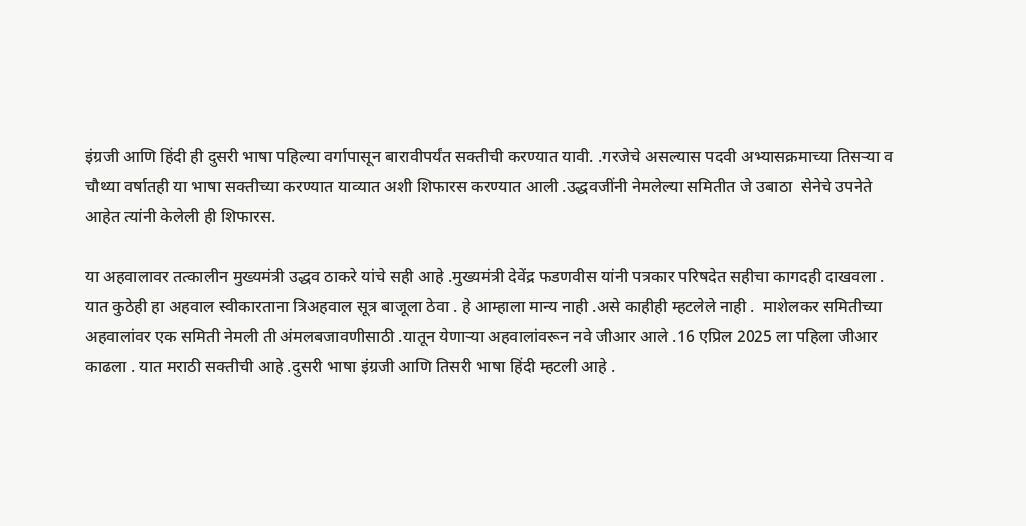इंग्रजी आणि हिंदी ही दुसरी भाषा पहिल्या वर्गापासून बारावीपर्यंत सक्तीची करण्यात यावी. .गरजेचे असल्यास पदवी अभ्यासक्रमाच्या तिसऱ्या व चौथ्या वर्षातही या भाषा सक्तीच्या करण्यात याव्यात अशी शिफारस करण्यात आली .उद्धवजींनी नेमलेल्या समितीत जे उबाठा  सेनेचे उपनेते आहेत त्यांनी केलेली ही शिफारस.

या अहवालावर तत्कालीन मुख्यमंत्री उद्धव ठाकरे यांचे सही आहे .मुख्यमंत्री देवेंद्र फडणवीस यांनी पत्रकार परिषदेत सहीचा कागदही दाखवला . यात कुठेही हा अहवाल स्वीकारताना त्रिअहवाल सूत्र बाजूला ठेवा . हे आम्हाला मान्य नाही .असे काहीही म्हटलेले नाही .  माशेलकर समितीच्या अहवालांवर एक समिती नेमली ती अंमलबजावणीसाठी .यातून येणाऱ्या अहवालांवरून नवे जीआर आले .16 एप्रिल 2025 ला पहिला जीआर काढला . यात मराठी सक्तीची आहे .दुसरी भाषा इंग्रजी आणि तिसरी भाषा हिंदी म्हटली आहे .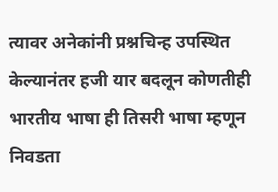त्यावर अनेकांनी प्रश्नचिन्ह उपस्थित केल्यानंतर हजी यार बदलून कोणतीही भारतीय भाषा ही तिसरी भाषा म्हणून निवडता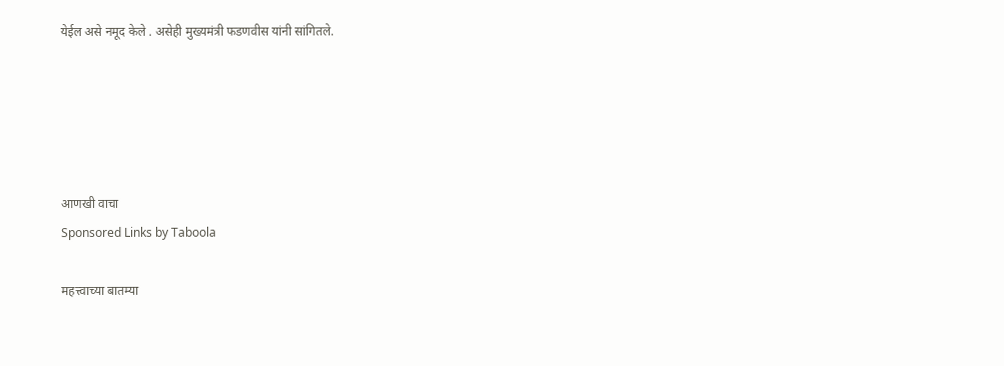येईल असे नमूद केले . असेही मुख्यमंत्री फडणवीस यांनी सांगितले.





आणखी वाचा
Sponsored Links by Taboola

महत्त्वाच्या बातम्या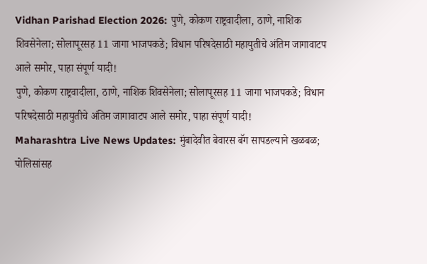Vidhan Parishad Election 2026: पुणे, कोकण राष्ट्रवादीला, ठाणे, नाशिक शिवसेनेला; सोलापूरसह 11 जागा भाजपकडे; विधान परिषदेसाठी महायुतीचे अंतिम जागावाटप आले समोर, पाहा संपूर्ण यादी!
पुणे, कोकण राष्ट्रवादीला, ठाणे, नाशिक शिवसेनेला; सोलापूरसह 11 जागा भाजपकडे; विधान परिषदेसाठी महायुतीचे अंतिम जागावाटप आले समोर, पाहा संपूर्ण यादी!
Maharashtra Live News Updates: मुंबादेवीत बेवारस बॅग सापडल्याने खळबळ; पोलिसांसह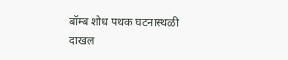बॉम्ब शोध पथक घटनास्थळी दाखल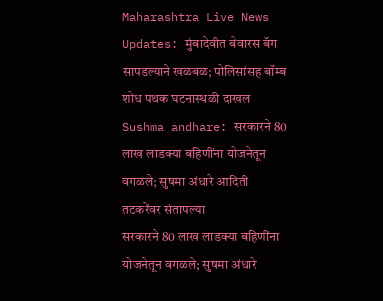Maharashtra Live News Updates: मुंबादेवीत बेवारस बॅग सापडल्याने खळबळ; पोलिसांसह बॉम्ब शोध पथक घटनास्थळी दाखल
Sushma andhare: सरकारने 80 लाख लाडक्या बहि‍णींना योजनेतून वगळले; सुषमा अंधारे आदिती तटकरेंवर संतापल्या
सरकारने 80 लाख लाडक्या बहि‍णींना योजनेतून वगळले; सुषमा अंधारे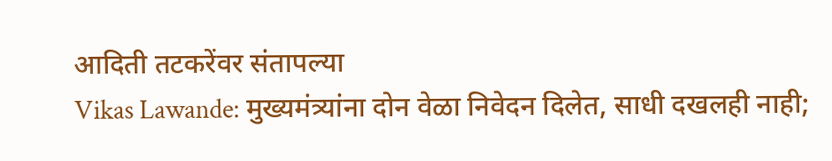आदिती तटकरेंवर संतापल्या
Vikas Lawande: मुख्यमंत्र्यांना दोन वेळा निवेदन दिलेत, साधी दखलही नाही;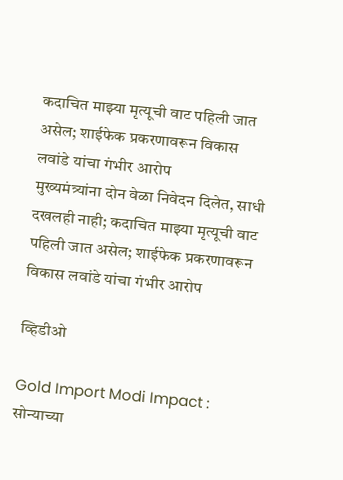कदाचित माझ्या मृत्यूची वाट पहिली जात असेल; शाईफेक प्रकरणावरून विकास लवांडे यांचा गंभीर आरोप
मुख्यमंत्र्यांना दोन वेळा निवेदन दिलेत, साधी दखलही नाही; कदाचित माझ्या मृत्यूची वाट पहिली जात असेल; शाईफेक प्रकरणावरून विकास लवांडे यांचा गंभीर आरोप

व्हिडीओ

Gold Import Modi Impact : सोन्याच्या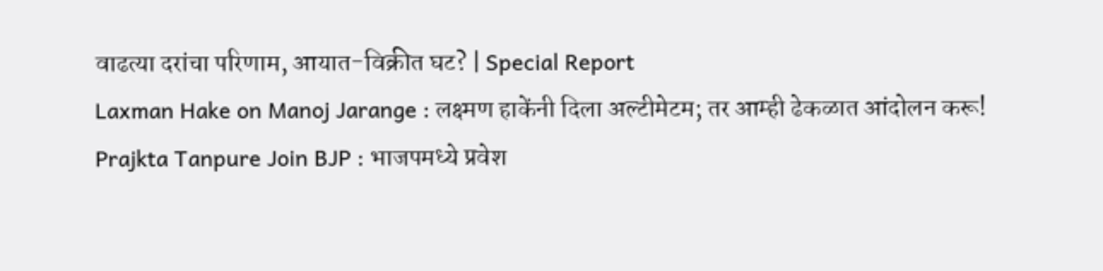वाढत्या दरांचा परिणाम, आयात-विक्रीत घट? | Special Report
Laxman Hake on Manoj Jarange : लक्ष्मण हाकेंनी दिला अल्टीमेटम; तर आम्ही ढेकळात आंदोलन करू!
Prajkta Tanpure Join BJP : भाजपमध्ये प्रवेश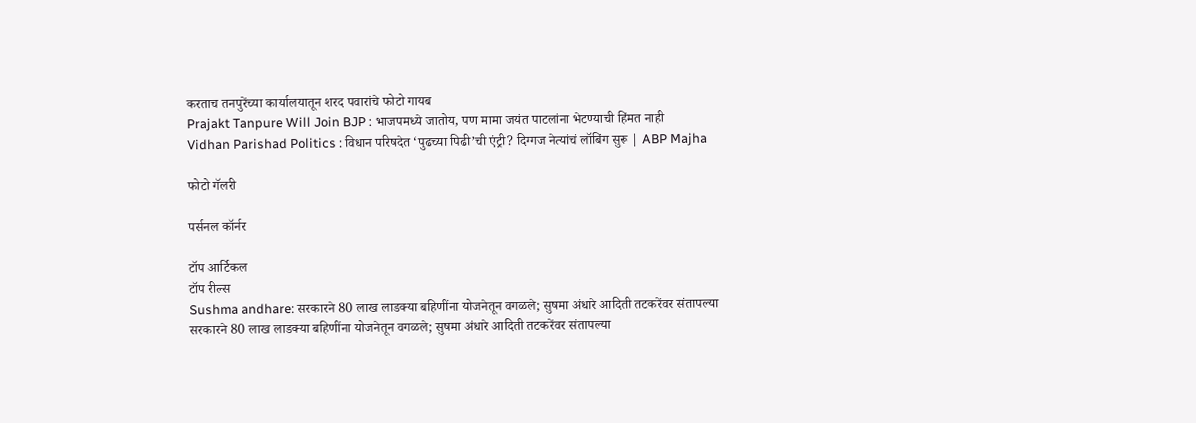करताच तनपुरेंच्या कार्यालयातून शरद पवारांचे फोटो गायब
Prajakt Tanpure Will Join BJP : भाजपमध्ये जातोय, पण मामा जयंत पाटलांना भेटण्याची हिंमत नाही
Vidhan Parishad Politics : विधान परिषदेत ‘पुढच्या पिढी’ची एंट्री? दिग्गज नेत्यांचं लॉबिंग सुरू | ABP Majha

फोटो गॅलरी

पर्सनल कॉर्नर

टॉप आर्टिकल
टॉप रील्स
Sushma andhare: सरकारने 80 लाख लाडक्या बहि‍णींना योजनेतून वगळले; सुषमा अंधारे आदिती तटकरेंवर संतापल्या
सरकारने 80 लाख लाडक्या बहि‍णींना योजनेतून वगळले; सुषमा अंधारे आदिती तटकरेंवर संतापल्या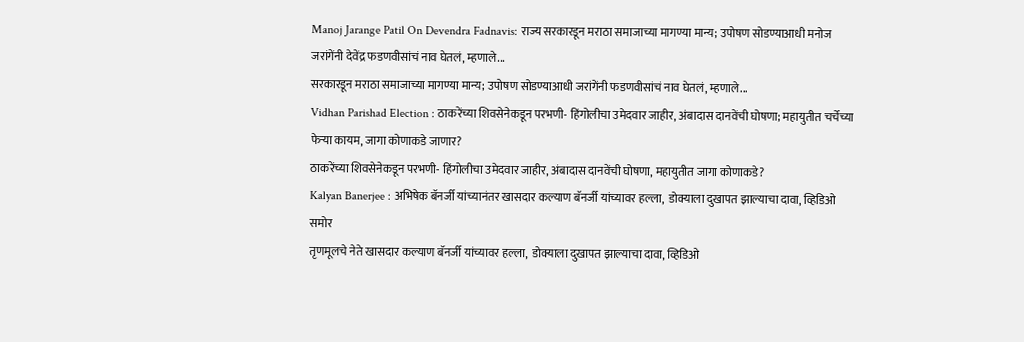Manoj Jarange Patil On Devendra Fadnavis: राज्य सरकारडून मराठा समाजाच्या मागण्या मान्य; उपोषण सोडण्याआधी मनोज जरांगेंनी देवेंद्र फडणवीसांचं नाव घेतलं, म्हणाले...
सरकारडून मराठा समाजाच्या मागण्या मान्य; उपोषण सोडण्याआधी जरांगेंनी फडणवीसांचं नाव घेतलं, म्हणाले...
Vidhan Parishad Election : ठाकरेंच्या शिवसेनेकडून परभणी- हिंगोलीचा उमेदवार जाहीर, अंबादास दानवेंची घोषणा; महायुतीत चर्चेच्या फेऱ्या कायम, जागा कोणाकडे जाणार?
ठाकरेंच्या शिवसेनेकडून परभणी- हिंगोलीचा उमेदवार जाहीर, अंबादास दानवेंची घोषणा, महायुतीत जागा कोणाकडे?
Kalyan Banerjee : अभिषेक बॅनर्जी यांच्यानंतर खासदार कल्याण बॅनर्जी यांच्यावर हल्ला,  डोक्याला दुखापत झाल्याचा दावा, व्हिडिओ समोर
तृणमूलचे नेते खासदार कल्याण बॅनर्जी यांच्यावर हल्ला,  डोक्याला दुखापत झाल्याचा दावा, व्हिडिओ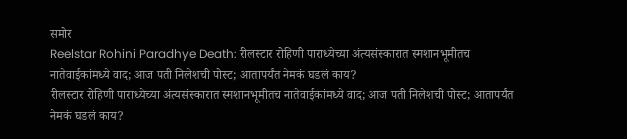समोर
Reelstar Rohini Paradhye Death: रीलस्टार रोहिणी पाराध्येच्या अंत्यसंस्कारात स्मशानभूमीतच नातेवाईकांमध्ये वाद; आज पती निलेशची पोस्ट; आतापर्यंत नेमकं घडलं काय?
रीलस्टार रोहिणी पाराध्येच्या अंत्यसंस्कारात स्मशानभूमीतच नातेवाईकांमध्ये वाद; आज पती निलेशची पोस्ट; आतापर्यंत नेमकं घडलं काय?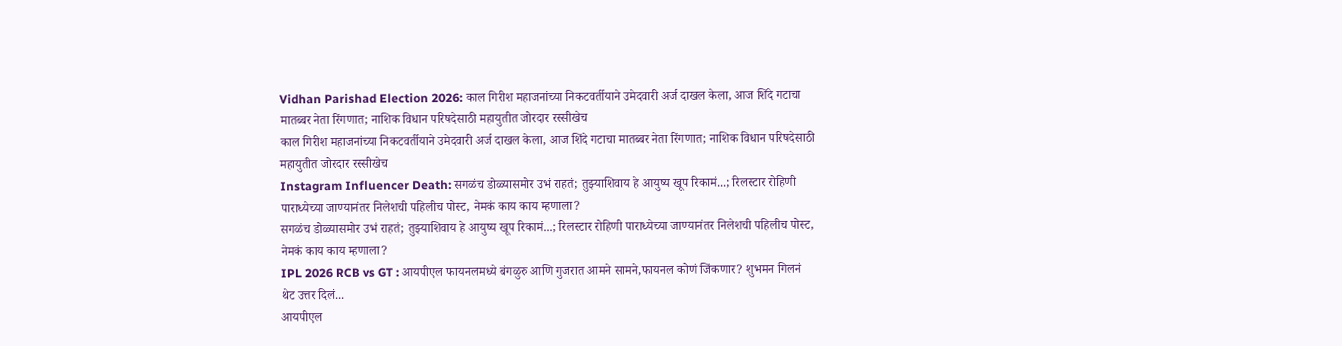Vidhan Parishad Election 2026: काल गिरीश महाजनांच्या निकटवर्तीयाने उमेदवारी अर्ज दाखल केला, आज शिंदे गटाचा मातब्बर नेता रिंगणात; नाशिक विधान परिषदेसाठी महायुतीत जोरदार रस्सीखेच
काल गिरीश महाजनांच्या निकटवर्तीयाने उमेदवारी अर्ज दाखल केला, आज शिंदे गटाचा मातब्बर नेता रिंगणात; नाशिक विधान परिषदेसाठी महायुतीत जोरदार रस्सीखेच
Instagram Influencer Death: सगळंच डोळ्यासमोर उभं राहतं; तुझ्याशिवाय हे आयुष्य खूप रिकामं...; रिलस्टार रोहिणी पाराध्येच्या जाण्यानंतर निलेशची पहिलीच पोस्ट, नेमकं काय काय म्हणाला?
सगळंच डोळ्यासमोर उभं राहतं; तुझ्याशिवाय हे आयुष्य खूप रिकामं...; रिलस्टार रोहिणी पाराध्येच्या जाण्यानंतर निलेशची पहिलीच पोस्ट, नेमकं काय काय म्हणाला?
IPL 2026 RCB vs GT : आयपीएल फायनलमध्ये बंगळुरु आणि गुजरात आमने सामने,फायनल कोणं जिंकणार? शुभमन गिलनं थेट उत्तर दिलं...
आयपीएल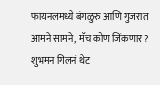फायनलमध्ये बंगळुरु आणि गुजरात आमने सामने, मॅच कोण जिंकणार? शुभमन गिलनं थेट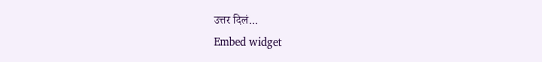उत्तर दिलं...
Embed widget